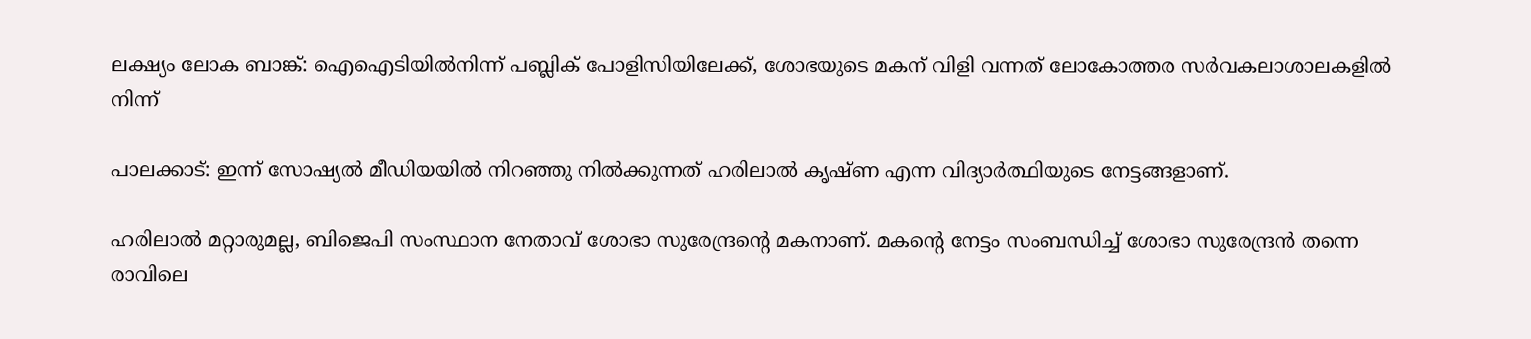ലക്ഷ്യം ലോക ബാങ്ക്: ഐഐടിയില്‍നിന്ന് പബ്ലിക് പോളിസിയിലേക്ക്, ശോഭയുടെ മകന് വിളി വന്നത് ലോകോത്തര സര്‍വകലാശാലകളില്‍ നിന്ന്

പാലക്കാട്: ഇന്ന് സോഷ്യല്‍ മീഡിയയില്‍ നിറഞ്ഞു നില്‍ക്കുന്നത് ഹരിലാല്‍ കൃഷ്ണ എന്ന വിദ്യാര്‍ത്ഥിയുടെ നേട്ടങ്ങളാണ്.

ഹരിലാല്‍ മറ്റാരുമല്ല, ബിജെപി സംസ്ഥാന നേതാവ് ശോഭാ സുരേന്ദ്രന്റെ മകനാണ്. മകന്റെ നേട്ടം സംബന്ധിച്ച്‌ ശോഭാ സുരേന്ദ്രന്‍ തന്നെ രാവിലെ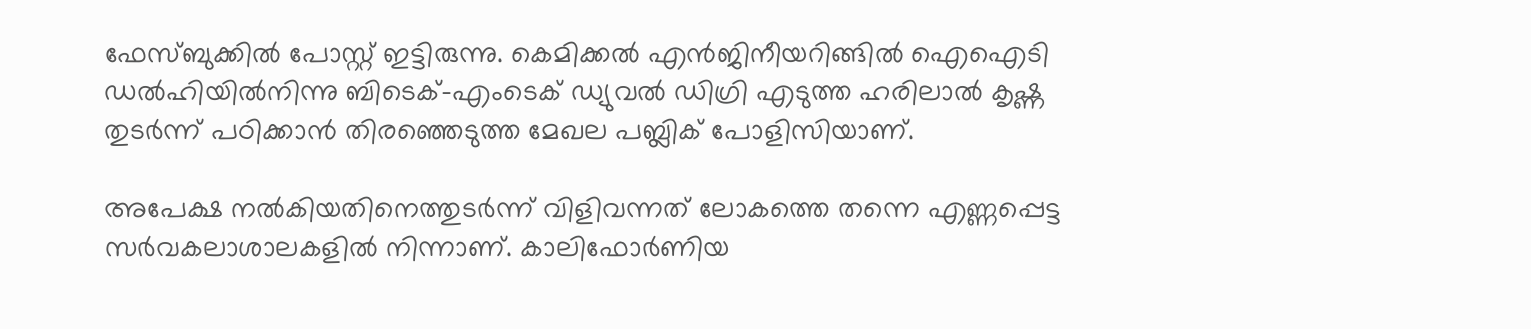ഫേസ്‌ബുക്കില്‍ പോസ്റ്റ് ഇട്ടിരുന്നു. കെമിക്കല്‍ എന്‍ജിനീയറിങ്ങില്‍ ഐഐടി ഡല്‍ഹിയില്‍നിന്നു ബിടെക്-എംടെക് ഡ്യുവല്‍ ഡിഗ്രി എടുത്ത ഹരിലാല്‍ കൃഷ്ണ തുടര്‍ന്ന് പഠിക്കാന്‍ തിരഞ്ഞെടുത്ത മേഖല പബ്ലിക് പോളിസിയാണ്.

അപേക്ഷ നല്‍കിയതിനെത്തുടര്‍ന്ന് വിളിവന്നത് ലോകത്തെ തന്നെ എണ്ണപ്പെട്ട സര്‍വകലാശാലകളില്‍ നിന്നാണ്. കാലിഫോര്‍ണിയ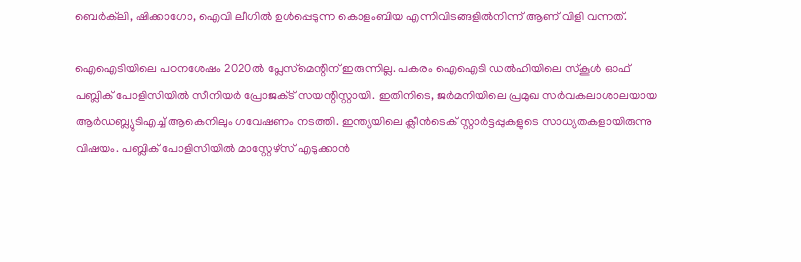ബെര്‍ക്‌ലി, ഷിക്കാഗോ, ഐവി ലീഗില്‍ ഉള്‍പ്പെടുന്ന കൊളംബിയ എന്നിവിടങ്ങളില്‍നിന്ന് ആണ് വിളി വന്നത്.

ഐഐടിയിലെ പഠനശേഷം 2020ല്‍ പ്ലേസ്‌മെന്റിന് ഇരുന്നില്ല. പകരം ഐഐടി ഡല്‍ഹിയിലെ സ്‌കൂള്‍ ഓഫ് പബ്ലിക് പോളിസിയില്‍ സീനിയര്‍ പ്രോജക്‌ട് സയന്റിസ്റ്റായി. ഇതിനിടെ, ജര്‍മനിയിലെ പ്രമുഖ സര്‍വകലാശാലയായ ആര്‍ഡബ്ല്യുടിഎച്ച്‌ ആകെനിലും ഗവേഷണം നടത്തി. ഇന്ത്യയിലെ ക്ലീന്‍ടെക് സ്റ്റാര്‍ട്ടപ്പുകളുടെ സാധ്യതകളായിരുന്നു വിഷയം. പബ്ലിക് പോളിസിയില്‍ മാസ്റ്റേഴ്‌സ് എടുക്കാന്‍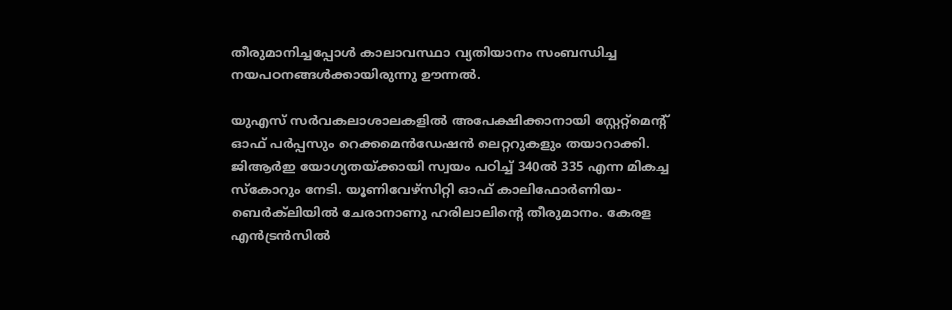തീരുമാനിച്ചപ്പോള്‍ കാലാവസ്ഥാ വ്യതിയാനം സംബന്ധിച്ച നയപഠനങ്ങള്‍ക്കായിരുന്നു ഊന്നല്‍.

യുഎസ് സര്‍വകലാശാലകളില്‍ അപേക്ഷിക്കാനായി സ്റ്റേറ്റ്‌മെന്റ് ഓഫ് പര്‍പ്പസും റെക്കമെന്‍ഡേഷന്‍ ലെറ്ററുകളും തയാറാക്കി. ജിആര്‍ഇ യോഗ്യതയ്ക്കായി സ്വയം പഠിച്ച്‌ 340ല്‍ 335 എന്ന മികച്ച സ്‌കോറും നേടി. യൂണിവേഴ്‌സിറ്റി ഓഫ് കാലിഫോര്‍ണിയ-ബെര്‍ക്‌ലിയില്‍ ചേരാനാണു ഹരിലാലിന്റെ തീരുമാനം. കേരള എന്‍ട്രന്‍സില്‍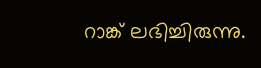റാങ്ക് ലഭിച്ചിരുന്നു.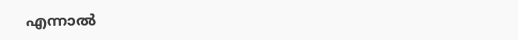എന്നാല്‍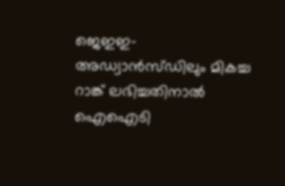ജെഇഇ-അഡ്വാന്‍സ്ഡിലും മികച്ച റാങ്ക് ലഭിച്ചതിനാല്‍ ഐഐടി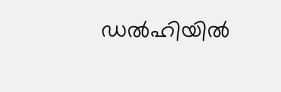ഡല്‍ഹിയില്‍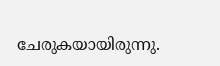ചേരുകയായിരുന്നു.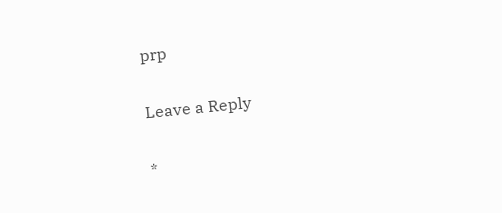prp

Leave a Reply

*